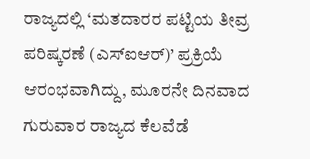ರಾಜ್ಯದಲ್ಲಿ ‘ಮತದಾರರ ಪಟ್ಟಿಯ ತೀವ್ರ ಪರಿಷ್ಕರಣೆ (ಎಸ್ಐಆರ್)’ ಪ್ರಕ್ರಿಯೆ ಆರಂಭವಾಗಿದ್ದು, ಮೂರನೇ ದಿನವಾದ ಗುರುವಾರ ರಾಜ್ಯದ ಕೆಲವೆಡೆ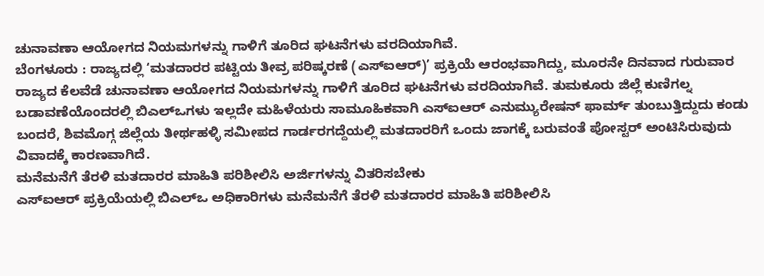ಚುನಾವಣಾ ಆಯೋಗದ ನಿಯಮಗಳನ್ನು ಗಾಳಿಗೆ ತೂರಿದ ಘಟನೆಗಳು ವರದಿಯಾಗಿವೆ.
ಬೆಂಗಳೂರು : ರಾಜ್ಯದಲ್ಲಿ ‘ಮತದಾರರ ಪಟ್ಟಿಯ ತೀವ್ರ ಪರಿಷ್ಕರಣೆ (ಎಸ್ಐಆರ್)’ ಪ್ರಕ್ರಿಯೆ ಆರಂಭವಾಗಿದ್ದು, ಮೂರನೇ ದಿನವಾದ ಗುರುವಾರ ರಾಜ್ಯದ ಕೆಲವೆಡೆ ಚುನಾವಣಾ ಆಯೋಗದ ನಿಯಮಗಳನ್ನು ಗಾಳಿಗೆ ತೂರಿದ ಘಟನೆಗಳು ವರದಿಯಾಗಿವೆ. ತುಮಕೂರು ಜಿಲ್ಲೆ ಕುಣಿಗಲ್ನ ಬಡಾವಣೆಯೊಂದರಲ್ಲಿ ಬಿಎಲ್ಒಗಳು ಇಲ್ಲದೇ ಮಹಿಳೆಯರು ಸಾಮೂಹಿಕವಾಗಿ ಎಸ್ಐಆರ್ ಎನುಮ್ಯುರೇಷನ್ ಫಾರ್ಮ್ ತುಂಬುತ್ತಿದ್ದುದು ಕಂಡು ಬಂದರೆ, ಶಿವಮೊಗ್ಗ ಜಿಲ್ಲೆಯ ತೀರ್ಥಹಳ್ಳಿ ಸಮೀಪದ ಗಾರ್ಡರಗದ್ದೆಯಲ್ಲಿ ಮತದಾರರಿಗೆ ಒಂದು ಜಾಗಕ್ಕೆ ಬರುವಂತೆ ಪೋಸ್ಟರ್ ಅಂಟಿಸಿರುವುದು ವಿವಾದಕ್ಕೆ ಕಾರಣವಾಗಿದೆ.
ಮನೆಮನೆಗೆ ತೆರಳಿ ಮತದಾರರ ಮಾಹಿತಿ ಪರಿಶೀಲಿಸಿ ಅರ್ಜಿಗಳನ್ನು ವಿತರಿಸಬೇಕು
ಎಸ್ಐಆರ್ ಪ್ರಕ್ರಿಯೆಯಲ್ಲಿ ಬಿಎಲ್ಒ ಅಧಿಕಾರಿಗಳು ಮನೆಮನೆಗೆ ತೆರಳಿ ಮತದಾರರ ಮಾಹಿತಿ ಪರಿಶೀಲಿಸಿ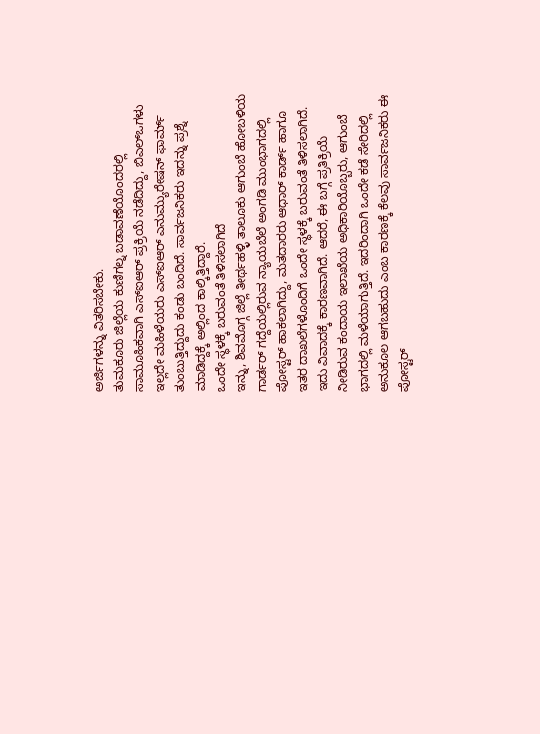ಅರ್ಜಿಗಳನ್ನು ವಿತರಿಸಬೇಕು.
ತುಮಕೂರು ಜಿಲ್ಲೆಯ ಕುಣಿಗಲ್ನ ಬಡಾವಣೆಯೊಂದರಲ್ಲಿ ಸಾಮೂಹಿಕವಾಗಿ ಎಸ್ಐಆರ್ ಪ್ರಕ್ರಿಯೆ ನಡೆದಿದ್ದು, ಬಿಎಲ್ಒಗಳು ಇಲ್ಲದೇ ಮಹಿಳೆಯರು ಎಸ್ಐಆರ್ ಎನುಮ್ಯುರೇಷನ್ ಫಾರ್ಮ್ ತುಂಬುತ್ತಿದ್ದುದು ಕಂಡು ಬಂದಿದೆ. ಸಾರ್ವಜನಿಕರು ಇದನ್ನು ಪ್ರಶ್ನೆ ಮಾಡಿದ್ದಕ್ಕೆ ಅಲ್ಲಿಂದ ಕಾಲ್ಕಿತ್ತಿದ್ದಾರೆ.
ಒಂದೇ ಸ್ಥಳಕ್ಕೆ ಬರುವಂತೆ ತಿಳಿಸಲಾಗಿದೆ
ಇನ್ನು, ಶಿವಮೊಗ್ಗ ಜಿಲ್ಲೆ ತೀರ್ಥಹಳ್ಳಿ ತಾಲೂಕು ಆಗುಂಬೆ ಹೋಬಳಿಯ ಗಾರ್ಡರ್ ಗದ್ದೆಯಲ್ಲಿರುವ ನ್ಯಾಯಬೆಲೆ ಅಂಗಡಿ ಮುಂಭಾಗದಲ್ಲಿ ಪೋಸ್ಟರ್ ಹಾಕಲಾಗಿದ್ದು, ಮತದಾರರು ಆಧಾರ್ ಕಾರ್ಡ್ ಹಾಗೂ ಇತರ ದಾಖಲೆಗಳೊಂದಿಗೆ ಒಂದೇ ಸ್ಥಳಕ್ಕೆ ಬರುವಂತೆ ತಿಳಿಸಲಾಗಿದೆ. ಇದು ವಿವಾದಕ್ಕೆ ಕಾರಣವಾಗಿದೆ. ಆದರೆ, ಈ ಬಗ್ಗೆ ಪ್ರತಿಕ್ರಿಯೆ ನೀಡಿರುವ ಕಂದಾಯ ಇಲಾಖೆಯ ಅಧಿಕಾರಿಯೊಬ್ಬರು, ಆಗುಂಬೆ ಭಾಗದಲ್ಲಿ ಮಳೆಯಾಗುತ್ತಿದೆ. ಇದರಿಂದಾಗಿ ಒಂದೇ ಕಡೆ ಸೇರಿದಲ್ಲಿ ಅನುಕೂಲ ಆಗಬಹುದು ಎಂಬ ಕಾರಣಕ್ಕೆ ಕೆಲವು ಸಾರ್ವಜನಿಕರು ಈ ಪೋಸ್ಟರ್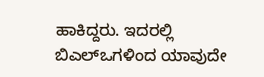ಹಾಕಿದ್ದರು. ಇದರಲ್ಲಿ ಬಿಎಲ್ಒಗಳಿಂದ ಯಾವುದೇ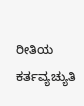ರೀತಿಯ ಕರ್ತವ್ಯಚ್ಯುತಿ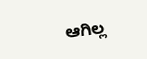ಆಗಿಲ್ಲ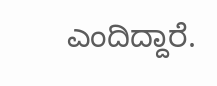ಎಂದಿದ್ದಾರೆ.